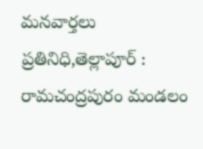మనవార్తలు ప్రతినిధి,తెల్లాపూర్ :
రామచంద్రపురం మండలం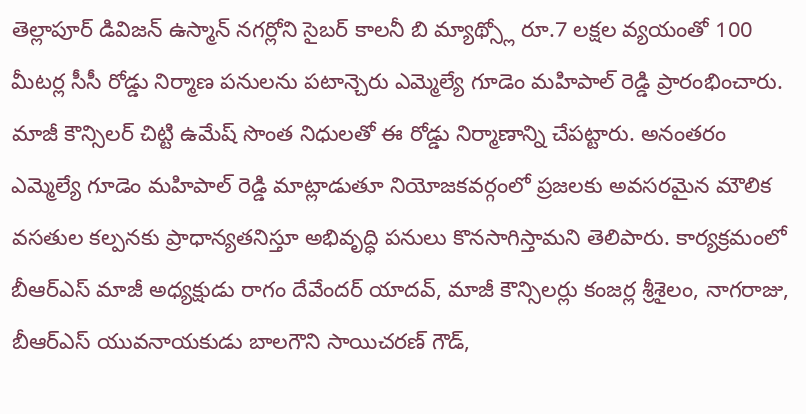తెల్లాపూర్ డివిజన్ ఉస్మాన్ నగర్లోని సైబర్ కాలనీ బి మ్యాథ్స్లో రూ.7 లక్షల వ్యయంతో 100 మీటర్ల సీసీ రోడ్డు నిర్మాణ పనులను పటాన్చెరు ఎమ్మెల్యే గూడెం మహిపాల్ రెడ్డి ప్రారంభించారు. మాజీ కౌన్సిలర్ చిట్టి ఉమేష్ సొంత నిధులతో ఈ రోడ్డు నిర్మాణాన్ని చేపట్టారు. అనంతరం ఎమ్మెల్యే గూడెం మహిపాల్ రెడ్డి మాట్లాడుతూ నియోజకవర్గంలో ప్రజలకు అవసరమైన మౌలిక వసతుల కల్పనకు ప్రాధాన్యతనిస్తూ అభివృద్ధి పనులు కొనసాగిస్తామని తెలిపారు. కార్యక్రమంలో బీఆర్ఎస్ మాజీ అధ్యక్షుడు రాగం దేవేందర్ యాదవ్, మాజీ కౌన్సిలర్లు కంజర్ల శ్రీశైలం, నాగరాజు, బీఆర్ఎస్ యువనాయకుడు బాలగౌని సాయిచరణ్ గౌడ్,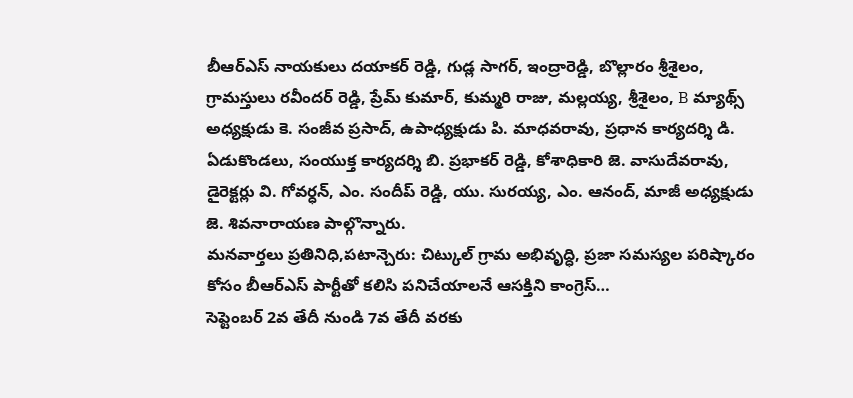బీఆర్ఎస్ నాయకులు దయాకర్ రెడ్డి, గుడ్ల సాగర్, ఇంద్రారెడ్డి, బొల్లారం శ్రీశైలం, గ్రామస్తులు రవీందర్ రెడ్డి, ప్రేమ్ కుమార్, కుమ్మరి రాజు, మల్లయ్య, శ్రీశైలం, B మ్యాథ్స్ అధ్యక్షుడు కె. సంజీవ ప్రసాద్, ఉపాధ్యక్షుడు పి. మాధవరావు, ప్రధాన కార్యదర్శి డి. ఏడుకొండలు, సంయుక్త కార్యదర్శి బి. ప్రభాకర్ రెడ్డి, కోశాధికారి జె. వాసుదేవరావు, డైరెక్టర్లు వి. గోవర్ధన్, ఎం. సందీప్ రెడ్డి, యు. సురయ్య, ఎం. ఆనంద్, మాజీ అధ్యక్షుడు జె. శివనారాయణ పాల్గొన్నారు.
మనవార్తలు ప్రతినిధి,పటాన్చెరు: చిట్కుల్ గ్రామ అభివృద్ధి, ప్రజా సమస్యల పరిష్కారం కోసం బీఆర్ఎస్ పార్టీతో కలిసి పనిచేయాలనే ఆసక్తిని కాంగ్రెస్…
సెప్టెంబర్ 2వ తేదీ నుండి 7వ తేదీ వరకు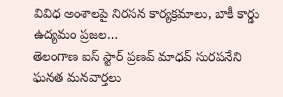వివిధ అంశాలపై నిరసన కార్యక్రమాలు, బాకీ కార్డు ఉద్యమం ప్రజల…
తెలంగాణ ఐస్ స్టార్ ప్రణవ్ మాధవ్ సురపనేని ఘనత మనవార్తలు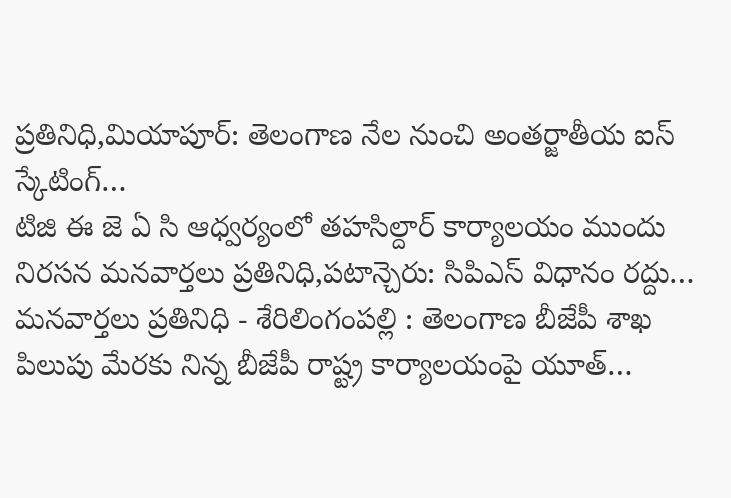ప్రతినిధి,మియాపూర్: తెలంగాణ నేల నుంచి అంతర్జాతీయ ఐస్ స్కేటింగ్…
టిజి ఈ జె ఏ సి ఆధ్వర్యంలో తహసిల్దార్ కార్యాలయం ముందు నిరసన మనవార్తలు ప్రతినిధి,పటాన్చెరు: సిపిఎస్ విధానం రద్దు…
మనవార్తలు ప్రతినిధి - శేరిలింగంపల్లి : తెలంగాణ బీజేపీ శాఖ పిలుపు మేరకు నిన్న బీజేపీ రాష్ట్ర కార్యాలయంపై యూత్…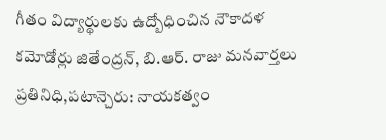గీతం విద్యార్థులకు ఉద్బోధించిన నౌకాదళ కమోడోర్లు జితేంద్రన్, బి.ఆర్. రాజు మనవార్తలు ప్రతినిధి,పటాన్చెరు: నాయకత్వం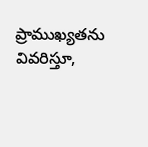ప్రాముఖ్యతను వివరిస్తూ,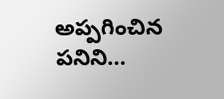అప్పగించిన పనిని…